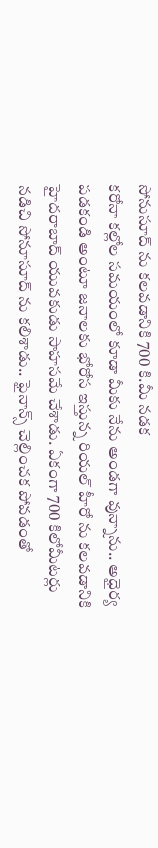సోనుసూద్ ను కలవడానికి 700 కి.మీ నడక
కరోనా కల్లోల సమయంలో కూడా మీకు నేను అండగా వున్నాను.. అధైర్య పడకండి అంటూ జనాలకు భోరోస ఇస్తున్న రియల్ హీరో ను కలవడానికి హైదరాబాద్ యువకుడు సాహసమే చేశాడు. ఏకంగా 700 కిలోమీటర్లు నడిచి సోనూసూద్ ను కలిశాడు.. ఫైనాన్స్ చెల్లించక పోవడంతో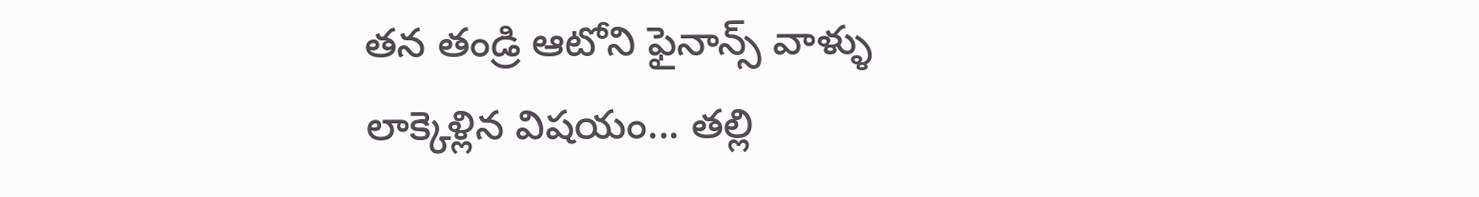తన తండ్రి ఆటోని ఫైనాన్స్ వాళ్ళు లాక్కెళ్లిన విషయం... తల్లి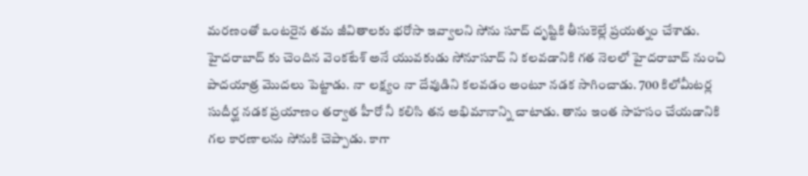మరణంతో ఒంటరైన తమ జీవితాలకు భరోసా ఇవ్వాలని సోను సూద్ దృష్టికి తీసుకెల్లే ప్రయత్నం చేశాడు.
హైదరాబాద్ కు చెందిన వెంకటేశ్ అనే యువకుడు సోనూసూద్ ని కలవడానికి గత నెలలో హైదరాబాద్ నుంచి పాదయాత్ర మొదలు పెట్టాడు. నా లక్ష్యం నా దేవుడిని కలవడం అంటూ నడక సాగించాడు. 700 కిలోమీటర్ల సుదీర్ఘ నడక ప్రయాణం తర్వాత హీరో నీ కలిసి తన అభిమానాన్ని చాటాడు. తాను ఇంత సాహసం చేయడానికి గల కారణాలను సోనుకి చెప్పాడు. కాగా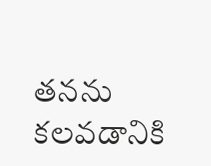తనను కలవడానికి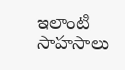ఇలాంటి సాహసాలు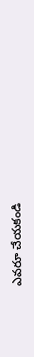ఎవరూ చేయకండి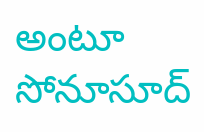అంటూ సోనూసూద్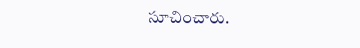సూచించారు.